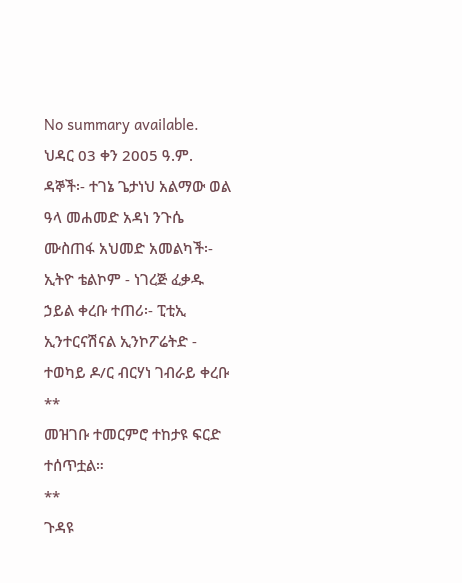No summary available.
ህዳር 03 ቀን 2005 ዓ.ም.
ዳኞች፡- ተገኔ ጌታነህ አልማው ወል ዓላ መሐመድ አዳነ ንጉሴ ሙስጠፋ አህመድ አመልካች፡- ኢትዮ ቴልኮም - ነገረጅ ፈቃዱ ኃይል ቀረቡ ተጠሪ፡- ፒቲኢ ኢንተርናሽናል ኢንኮፖሬትድ - ተወካይ ዶ/ር ብርሃነ ገብራይ ቀረቡ **
መዝገቡ ተመርምሮ ተከታዩ ፍርድ ተሰጥቷል።
**
ጉዳዩ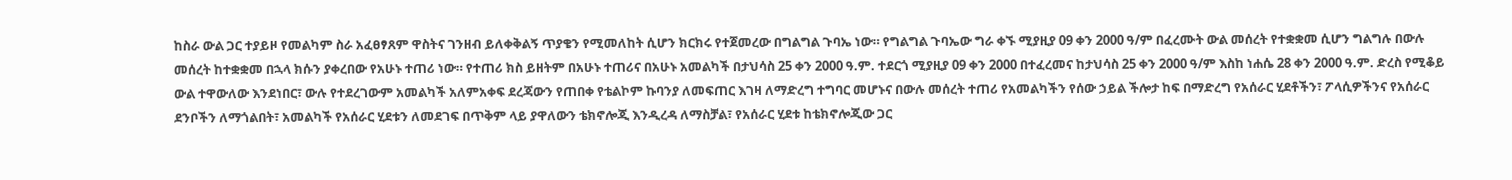ከስራ ውል ጋር ተያይዞ የመልካም ስራ አፈፀፃጸም ዋስትና ገንዘብ ይለቀቅልኝ ጥያቄን የሚመለከት ሲሆን ክርክሩ የተጀመረው በግልግል ጉባኤ ነው። የግልግል ጉባኤው ግራ ቀኙ ሚያዚያ 09 ቀን 2000 ዓ/ም በፈረሙት ውል መሰረት የተቋቋመ ሲሆን ግልግሉ በውሉ መሰረት ከተቋቋመ በኋላ ክሱን ያቀረበው የአሁኑ ተጠሪ ነው። የተጠሪ ክስ ይዘትም በአሁኑ ተጠሪና በአሁኑ አመልካች በታህሳስ 25 ቀን 2000 ዓ.ም. ተደርጎ ሚያዚያ 09 ቀን 2000 በተፈረመና ከታህሳስ 25 ቀን 2000 ዓ/ም እስከ ነሐሴ 28 ቀን 2000 ዓ.ም. ድረስ የሚቆይ ውል ተዋውለው እንደነበር፣ ውሉ የተደረገውም አመልካች አለምአቀፍ ደረጃውን የጠበቀ የቴልኮም ኩባንያ ለመፍጠር እገዛ ለማድረግ ተግባር መሆኑና በውሉ መሰረት ተጠሪ የአመልካችን የሰው ኃይል ችሎታ ከፍ በማድረግ የአሰራር ሂደቶችን፣ ፖላሲዎችንና የአሰራር ደንቦችን ለማጎልበት፣ አመልካች የአሰራር ሂደቱን ለመደገፍ በጥቅም ላይ ያዋለውን ቴክኖሎጂ እንዲረዳ ለማስቻል፣ የአሰራር ሂደቱ ከቴክኖሎጂው ጋር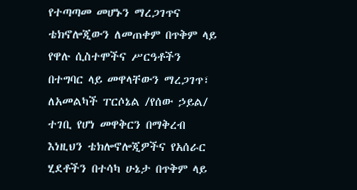የተጣጣመ መሆኑን ማረጋገጥና ቴክኖሎጂውን ለመጠቀም በጥቅም ላይ የዋሉ ሲስተሞችና ሥርዓቶችን በተግባር ላይ መዋላቸውን ማረጋገጥ፣ ለአመልካች ፐርሶኔል /የሰው ኃይል/ ተገቢ የሆነ መዋቅርን በማቅረብ እነዚህን ቴክሎኖሎጂዎችና የአሰራር ሂደቶችን በተሳካ ሁኔታ በጥቅም ላይ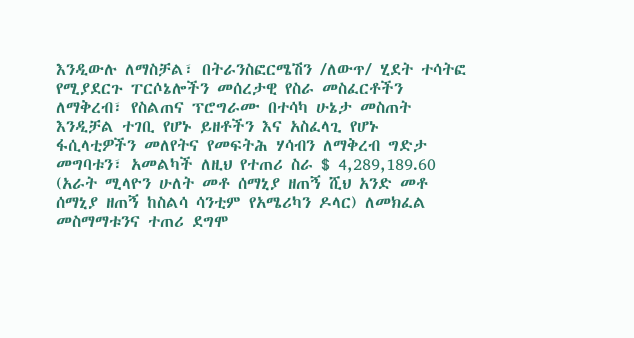እንዲውሉ ለማስቻል፣ በትራንስፎርሜሽን /ለውጥ/ ሂደት ተሳትፎ የሚያደርጉ ፐርሶኔሎችን መሰረታዊ የስራ መስፈርቶችን ለማቅረብ፣ የስልጠና ፕሮግራሙ በተሳካ ሁኔታ መስጠት እንዲቻል ተገቢ የሆኑ ይዘቶችን እና አስፈላጊ የሆኑ ፋሲላቲዎችን መለየትና የመፍትሕ ሃሳብን ለማቅረብ ግድታ መግባቱን፣ አመልካች ለዚህ የተጠሪ ስራ $ 4,289,189.60 (አራት ሚላዮን ሁለት መቶ ሰማኒያ ዘጠኝ ሺህ አንድ መቶ ሰማኒያ ዘጠኝ ከስልሳ ሳንቲም የአሜሪካን ዶላር) ለመክፈል መስማማቱንና ተጠሪ ደግሞ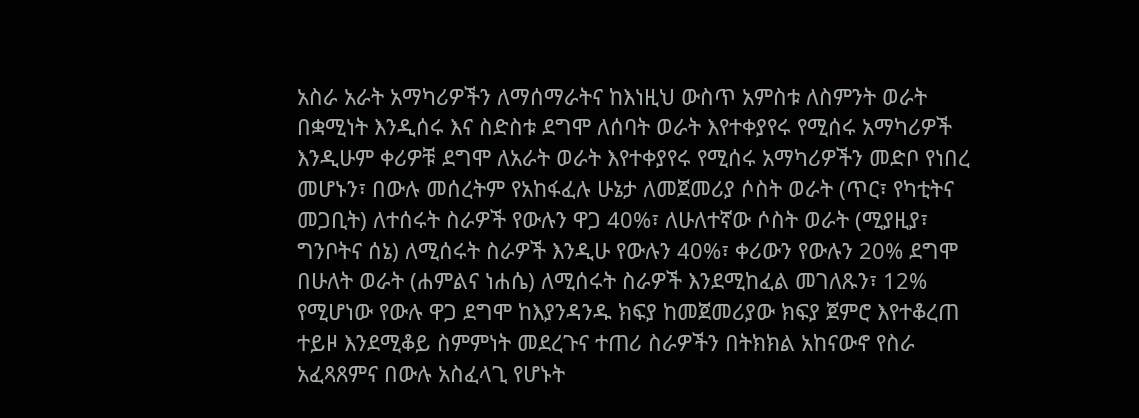አስራ አራት አማካሪዎችን ለማሰማራትና ከእነዚህ ውስጥ አምስቱ ለስምንት ወራት በቋሚነት እንዲሰሩ እና ስድስቱ ደግሞ ለሰባት ወራት እየተቀያየሩ የሚሰሩ አማካሪዎች እንዲሁም ቀሪዎቹ ደግሞ ለአራት ወራት እየተቀያየሩ የሚሰሩ አማካሪዎችን መድቦ የነበረ መሆኑን፣ በውሉ መሰረትም የአከፋፈሉ ሁኔታ ለመጀመሪያ ሶስት ወራት (ጥር፣ የካቲትና መጋቢት) ለተሰሩት ስራዎች የውሉን ዋጋ 40%፣ ለሁለተኛው ሶስት ወራት (ሚያዚያ፣ ግንቦትና ሰኔ) ለሚሰሩት ስራዎች እንዲሁ የውሉን 40%፣ ቀሪውን የውሉን 20% ደግሞ በሁለት ወራት (ሐምልና ነሐሴ) ለሚሰሩት ስራዎች እንደሚከፈል መገለጹን፣ 12% የሚሆነው የውሉ ዋጋ ደግሞ ከእያንዳንዱ ክፍያ ከመጀመሪያው ክፍያ ጀምሮ እየተቆረጠ ተይዞ እንደሚቆይ ስምምነት መደረጉና ተጠሪ ስራዎችን በትክክል አከናውኖ የስራ አፈጻጸምና በውሉ አስፈላጊ የሆኑት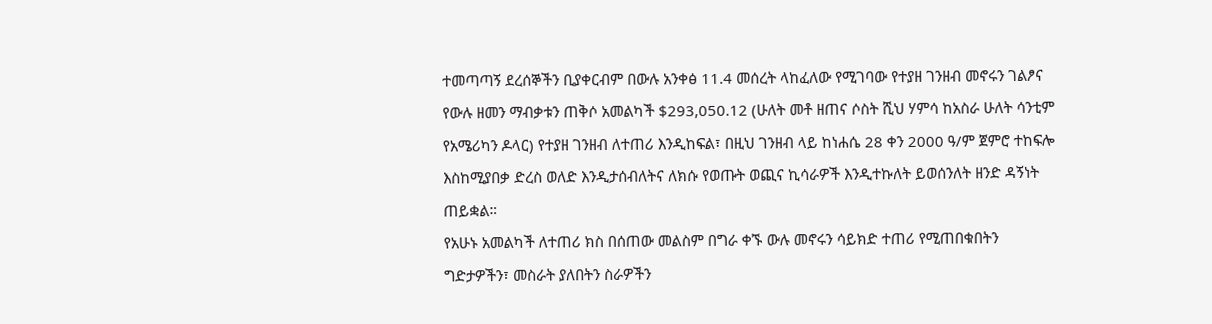ተመጣጣኝ ደረሰኞችን ቢያቀርብም በውሉ አንቀፅ 11.4 መሰረት ላከፈለው የሚገባው የተያዘ ገንዘብ መኖሩን ገልፆና የውሉ ዘመን ማብቃቱን ጠቅሶ አመልካች $293,050.12 (ሁለት መቶ ዘጠና ሶስት ሺህ ሃምሳ ከአስራ ሁለት ሳንቲም የአሜሪካን ዶላር) የተያዘ ገንዘብ ለተጠሪ እንዲከፍል፣ በዚህ ገንዘብ ላይ ከነሐሴ 28 ቀን 2000 ዓ/ም ጀምሮ ተከፍሎ እስከሚያበቃ ድረስ ወለድ እንዲታሰብለትና ለክሱ የወጡት ወጪና ኪሳራዎች እንዲተኩለት ይወሰንለት ዘንድ ዳኝነት ጠይቋል።
የአሁኑ አመልካች ለተጠሪ ክስ በሰጠው መልስም በግራ ቀኙ ውሉ መኖሩን ሳይክድ ተጠሪ የሚጠበቁበትን ግድታዎችን፣ መስራት ያለበትን ስራዎችን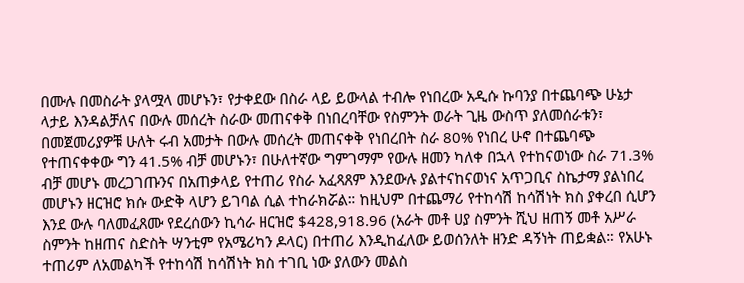በሙሉ በመስራት ያላሟላ መሆኑን፣ የታቀደው በስራ ላይ ይውላል ተብሎ የነበረው አዲሱ ኩባንያ በተጨባጭ ሁኔታ ላታይ እንዳልቻለና በውሉ መሰረት ስራው መጠናቀቅ በነበረባቸው የስምንት ወራት ጊዜ ውስጥ ያለመሰራቱን፣ በመጀመሪያዎቹ ሁለት ሩብ አመታት በውሉ መሰረት መጠናቀቅ የነበረበት ስራ 80% የነበረ ሁኖ በተጨባጭ የተጠናቀቀው ግን 41.5% ብቻ መሆኑን፣ በሁለተኛው ግምገማም የውሉ ዘመን ካለቀ በኋላ የተከናወነው ስራ 71.3% ብቻ መሆኑ መረጋገጡንና በአጠቃላይ የተጠሪ የስራ አፈጻጸም እንደውሉ ያልተናከናወነና አጥጋቢና ስኬታማ ያልነበረ መሆኑን ዘርዝሮ ክሱ ውድቅ ላሆን ይገባል ሲል ተከራክሯል። ከዚህም በተጨማሪ የተከሳሽ ከሳሽነት ክስ ያቀረበ ሲሆን እንደ ውሉ ባለመፈጸሙ የደረሰውን ኪሳራ ዘርዝሮ $428,918.96 (አራት መቶ ሀያ ስምንት ሺህ ዘጠኝ መቶ አሥራ ስምንት ከዘጠና ስድስት ሣንቲም የአሜሪካን ዶላር) በተጠሪ እንዲከፈለው ይወሰንለት ዘንድ ዳኝነት ጠይቋል። የአሁኑ ተጠሪም ለአመልካች የተከሳሽ ከሳሽነት ክስ ተገቢ ነው ያለውን መልስ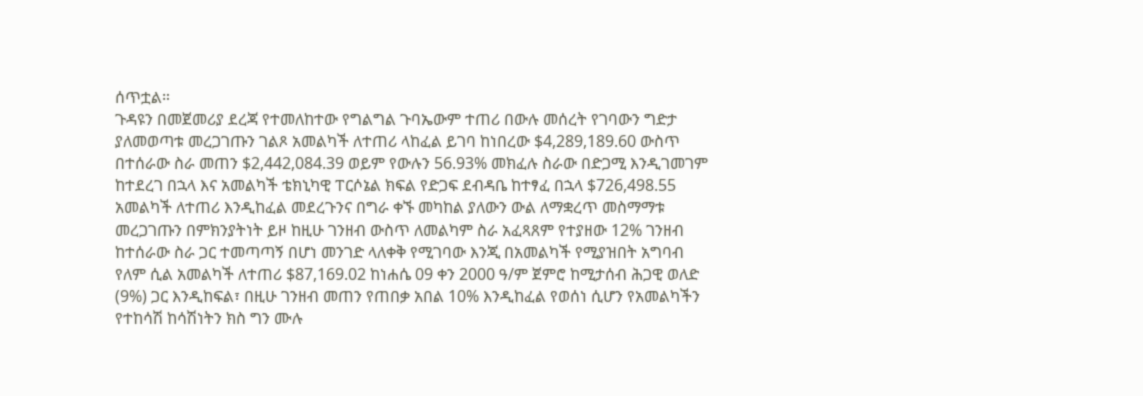ሰጥቷል።
ጉዳዩን በመጀመሪያ ደረጃ የተመለከተው የግልግል ጉባኤውም ተጠሪ በውሉ መሰረት የገባውን ግድታ ያለመወጣቱ መረጋገጡን ገልጾ አመልካች ለተጠሪ ላከፈል ይገባ ከነበረው $4,289,189.60 ውስጥ በተሰራው ስራ መጠን $2,442,084.39 ወይም የውሉን 56.93% መክፈሉ ስራው በድጋሚ እንዲገመገም ከተደረገ በኋላ እና አመልካች ቴክኒካዊ ፐርሶኔል ክፍል የድጋፍ ደብዳቤ ከተፃፈ በኋላ $726,498.55 አመልካች ለተጠሪ እንዲከፈል መደረጉንና በግራ ቀኙ መካከል ያለውን ውል ለማቋረጥ መስማማቱ መረጋገጡን በምክንያትነት ይዞ ከዚሁ ገንዘብ ውስጥ ለመልካም ስራ አፈጻጸም የተያዘው 12% ገንዘብ ከተሰራው ስራ ጋር ተመጣጣኝ በሆነ መንገድ ላለቀቅ የሚገባው እንጂ በአመልካች የሚያዝበት አግባብ የለም ሲል አመልካች ለተጠሪ $87,169.02 ከነሐሴ 09 ቀን 2000 ዓ/ም ጀምሮ ከሚታሰብ ሕጋዊ ወለድ (9%) ጋር እንዲከፍል፣ በዚሁ ገንዘብ መጠን የጠበቃ አበል 10% እንዲከፈል የወሰነ ሲሆን የአመልካችን የተከሳሽ ከሳሽነትን ክስ ግን ሙሉ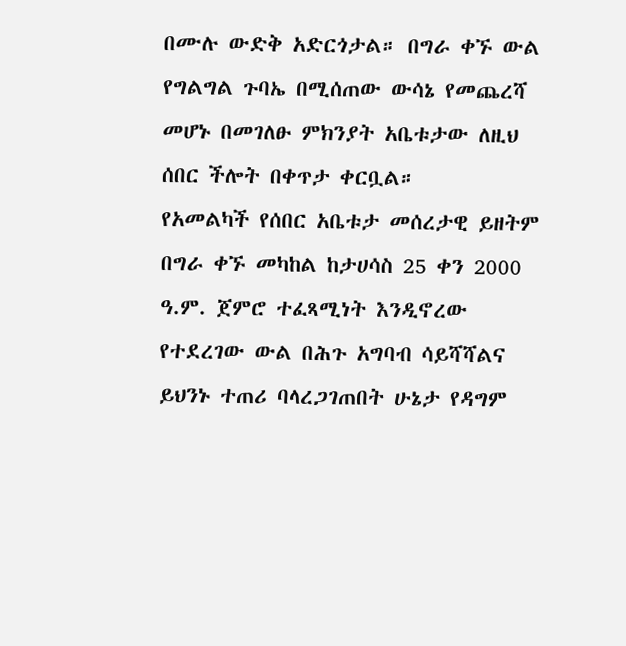በሙሉ ውድቅ አድርጎታል። በግራ ቀኙ ውል የግልግል ጉባኤ በሚሰጠው ውሳኔ የመጨረሻ መሆኑ በመገለፁ ምክንያት አቤቱታው ለዚህ ሰበር ችሎት በቀጥታ ቀርቧል።
የአመልካች የሰበር አቤቱታ መሰረታዊ ይዘትም በግራ ቀኙ መካከል ከታሀሳስ 25 ቀን 2000 ዓ.ም. ጀምሮ ተፈጻሚነት እንዲኖረው የተደረገው ውል በሕጉ አግባብ ሳይሻሻልና ይህንኑ ተጠሪ ባላረጋገጠበት ሁኔታ የዳግም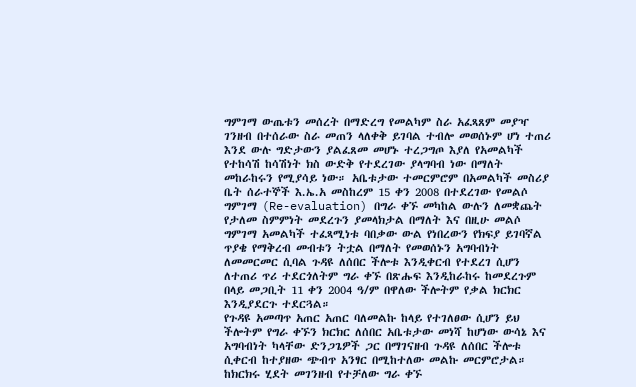ግምገማ ውጤቱን መሰረት በማድረግ የመልካም ስራ አፈጻጸም መያዣ ገንዘብ በተሰራው ስራ መጠን ላለቀቅ ይገባል ተብሎ መወሰኑም ሆነ ተጠሪ እንደ ውሉ ግድታውን ያልፈጸመ መሆኑ ተረጋግጦ እያለ የአመልካች የተከሳሽ ከሳሽነት ክስ ውድቅ የተደረገው ያላግባብ ነው በማለት መከራከሩን የሚያሳይ ነው። አቤቱታው ተመርምሮም በአመልካች መስሪያ ቤት ሰራተኞች እ.ኤ.አ መስከረም 15 ቀን 2008 በተደረገው የመልሶ ግምገማ (Re-evaluation) በግራ ቀኙ መካከል ውሉን ለመቋጨት የታለመ ስምምነት መደረጉን ያመላክታል በማለት እና በዚሁ መልሶ ግምገማ አመልካች ተፈጻሚነቱ ባበቃው ውል የነበረውን የክፍያ ይገባኛል ጥያቄ የማቅረብ መብቱን ትቷል በማለት የመወሰኑን አግባብነት ለመመርመር ሲባል ጉዳዩ ለሰበር ችሎቱ እንዲቀርብ የተደረገ ሲሆን ለተጠሪ ጥሪ ተደርጎለትም ግራ ቀኙ በጽሑፍ እንዲከራከሩ ከመደረጉም በላይ መጋቢት 11 ቀን 2004 ዓ/ም በዋለው ችሎትም የቃል ክርክር እንዲያደርጉ ተደርጓል።
የጉዳዩ አመጣጥ አጠር አጠር ባለመልኩ ከላይ የተገለፀው ሲሆን ይህ ችሎትም የግራ ቀኙን ክርክር ለሰበር አቤቱታው መነሻ ከሆነው ውሳኔ እና አግባብነት ካላቸው ድንጋጌዎች ጋር በማገናዘብ ጉዳዩ ለሰበር ችሎቱ ሲቀርብ ከተያዘው ጭብጥ አንፃር በሚከተለው መልኩ መርምሮታል።
ከክርክሩ ሂደት መገንዘብ የተቻለው ግራ ቀኙ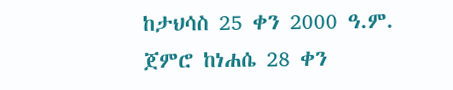ከታህሳስ 25 ቀን 2000 ዓ.ም. ጀምሮ ከነሐሴ 28 ቀን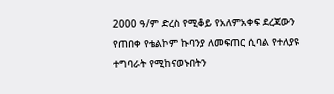2000 ዓ/ም ድረስ የሚቆይ የአለምአቀፍ ደረጃውን የጠበቀ የቴልኮም ኩባንያ ለመፍጠር ሲባል የተለያዩ ተግባራት የሚከናወኑበትን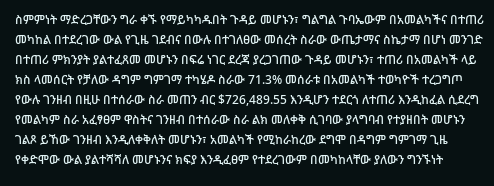ስምምነት ማድረጋቸውን ግራ ቀኙ የማይካካዱበት ጉዳይ መሆኑን፣ ግልግል ጉባኤውም በአመልካችና በተጠሪ መካከል በተደረገው ውል የጊዜ ገደብና በውሉ በተገለፀው መሰረት ስራው ውጤታማና ስኬታማ በሆነ መንገድ በተጠሪ ምክንያት ያልተፈጸመ መሆኑን በፍሬ ነገር ደረጃ ያረጋገጠው ጉዳይ መሆኑን፣ ተጠሪ በአመልካች ላይ ክስ ላመሰርት የቻለው ዳግም ግምገማ ተካሄዶ ስራው 71.3% መሰራቱ በአመልካች ተወካዮች ተረጋግጦ የውሉ ገንዘብ በዚሁ በተሰራው ስራ መጠን ብር $726,489.55 እንዲሆን ተደርጎ ለተጠሪ እንዲከፈል ሲደረግ የመልካም ስራ አፈፃፀም ዋስትና ገንዘብ በተሰራው ስራ ልክ መለቀቅ ሲገባው ያላግባብ የተያዘበት መሆኑን ገልጾ ይኸው ገንዘብ እንዲለቀቅለት መሆኑን፣ አመልካች የሚከራከረው ደግሞ በዳግም ግምገማ ጊዜ የቀድሞው ውል ያልተሻሻለ መሆኑንና ክፍያ እንዲፈፀም የተደረገውም በመካከላቸው ያለውን ግንኙነት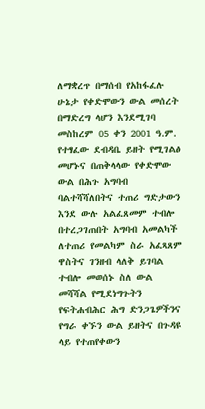ለማቋረጥ በማሰብ የአከፋፈሉ ሁኔታ የቀድሞውን ውል መሰረት በማድረግ ላሆን እንደሚገባ መስከረም 05 ቀን 2001 ዓ.ም.
የተፃፈው ደብዳቤ ይዘት የሚገልፅ መሆኑና በጠቅላላው የቀድሞው ውል በሕጉ አግባብ ባልተሻሻለበትና ተጠሪ ግድታውን እንደ ውሉ አልፈጸመም ተብሎ በተረጋገጠበት አግባብ አመልካች ለተጠሪ የመልካም ስራ አፈጻጸም ዋስትና ገንዘብ ላለቅ ይገባል ተብሎ መወሰኑ ስለ ውል መሻሻል የሚደነግጉትን የፍትሐብሕር ሕግ ድንጋጌዎችንና የግራ ቀኙን ውል ይዘትና በጉዳዩ ላይ የተጠየቀውን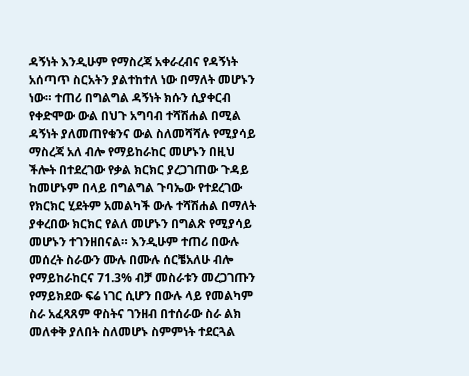ዳኝነት እንዲሁም የማስረጃ አቀራረብና የዳኝነት አሰጣጥ ስርአትን ያልተከተለ ነው በማለት መሆኑን ነው። ተጠሪ በግልግል ዳኝነት ክሱን ሲያቀርብ የቀድሞው ውል በህጉ አግባብ ተሻሽሐል በሚል ዳኝነት ያለመጠየቁንና ውል ስለመሻሻሉ የሚያሳይ ማስረጃ አለ ብሎ የማይከራከር መሆኑን በዚህ ችሎት በተደረገው የቃል ክርክር ያረጋገጠው ጉዳይ ከመሆኑም በላይ በግልግል ጉባኤው የተደረገው የክርክር ሂደትም አመልካች ውሉ ተሻሽሐል በማለት ያቀረበው ክርክር የልለ መሆኑን በግልጽ የሚያሳይ መሆኑን ተገንዘበናል። እንዲሁም ተጠሪ በውሉ መሰረት ስራውን ሙሉ በሙሉ ሰርቼአለሁ ብሎ የማይከራከርና 71.3% ብቻ መስራቱን መረጋገጡን የማይክደው ፍሬ ነገር ሲሆን በውሉ ላይ የመልካም ስራ አፈጻጸም ዋስትና ገንዘብ በተሰራው ስራ ልክ መለቀቅ ያለበት ስለመሆኑ ስምምነት ተደርጓል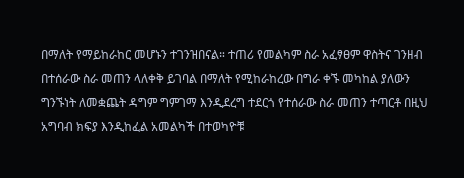በማለት የማይከራከር መሆኑን ተገንዝበናል። ተጠሪ የመልካም ስራ አፈፃፀም ዋስትና ገንዘብ በተሰራው ስራ መጠን ላለቀቅ ይገባል በማለት የሚከራከረው በግራ ቀኙ መካከል ያለውን ግንኙነት ለመቋጨት ዳግም ግምገማ እንዲደረግ ተደርጎ የተሰራው ስራ መጠን ተጣርቶ በዚህ አግባብ ክፍያ እንዲከፈል አመልካች በተወካዮቹ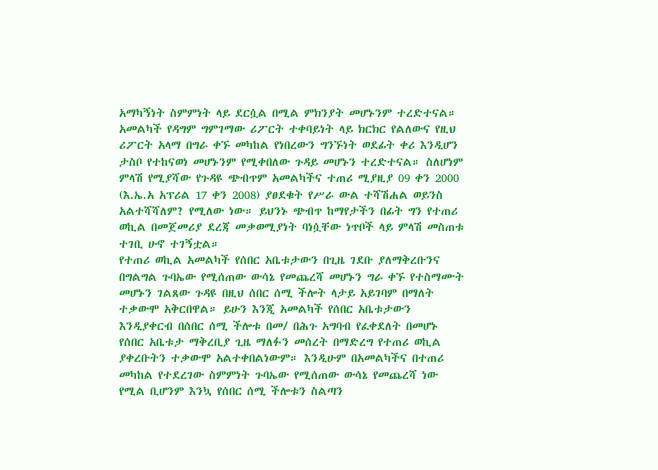አማካኝነት ስምምነት ላይ ደርሷል በሚል ምክንያት መሆኑንም ተረድተናል። አመልካች የዳግም ግምገማው ሪፖርት ተቀባይነት ላይ ክርክር የልለውና የዚህ ሪፖርት አላማ በግራ ቀኙ መካከል የነበረውን ግንኙነት ወደፊት ቀሪ እንዲሆን ታስቦ የተከናወነ መሆኑንም የሚቀበለው ጉዳይ መሆኑን ተረድተናል። ስለሆነም ምላሽ የሚያሻው የጉዳዩ ጭብጥም አመልካችና ተጠሪ ሚያዚያ 09 ቀን 2000 (እ.ኤ.አ አፕሪል 17 ቀን 2008) ያፀደቁት የሥራ ውል ተሻሽሐል ወይንስ አልተሻሻለም? የሚለው ነው። ይህንኑ ጭብጥ ከማየታችን በፊት ግን የተጠሪ ወኪል በመጀመሪያ ደረጃ መቃወሚያነት ባነሷቸው ነጥቦች ላይ ምላሽ መስጠቱ ተገቢ ሁኖ ተገኝቷል።
የተጠሪ ወኪል አመልካች የሰበር አቤቱታውን በጊዜ ገደቡ ያለማቅረቡንና በግልግል ጉባኤው የሚሰጠው ውሳኔ የመጨረሻ መሆኑን ግራ ቀኙ የተስማሙት መሆኑን ገልጸው ጉዳዩ በዚህ ሰበር ሰሚ ችሎት ላታይ አይገባም በማለት ተቃውሞ አቅርበዋል። ይሁን እንጂ አመልካች የሰበር አቤቱታውን እንዲያቀርብ በሰበር ሰሚ ችሎቱ በመ/ በሕጉ አግባብ የፈቀደለት በመሆኑ የሰበር አቤቱታ ማቅረቢያ ጊዜ ማለፉን መሰረት በማድረግ የተጠሪ ወኪል ያቀረቡትን ተቃውሞ አልተቀበልነውም። እንዲሁም በአመልካችና በተጠሪ መካከል የተደረገው ስምምነት ጉባኤው የሚሰጠው ውሳኔ የመጨረሻ ነው የሚል ቢሆንም እንኳ የሰበር ሰሚ ችሎቱን ስልጣን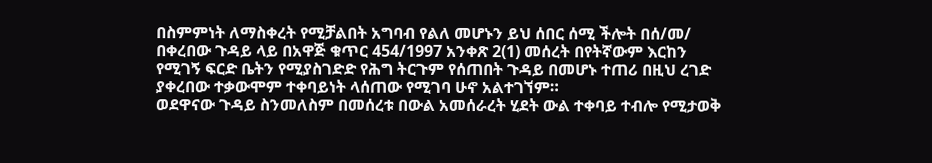በስምምነት ለማስቀረት የሚቻልበት አግባብ የልለ መሆኑን ይህ ሰበር ሰሚ ችሎት በሰ/መ/ በቀረበው ጉዳይ ላይ በአዋጅ ቁጥር 454/1997 አንቀጽ 2(1) መሰረት በየትኛውም እርከን የሚገኝ ፍርድ ቤትን የሚያስገድድ የሕግ ትርጉም የሰጠበት ጉዳይ በመሆኑ ተጠሪ በዚህ ረገድ ያቀረበው ተቃውሞም ተቀባይነት ላሰጠው የሚገባ ሁኖ አልተገኘም።
ወደዋናው ጉዳይ ስንመለስም በመሰረቱ በውል አመሰራረት ሂደት ውል ተቀባይ ተብሎ የሚታወቅ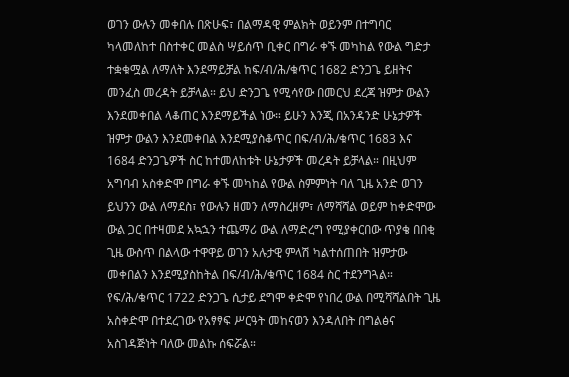ወገን ውሉን መቀበሉ በጽሁፍ፣ በልማዳዊ ምልክት ወይንም በተግባር ካላመለከተ በስተቀር መልስ ሣይሰጥ ቢቀር በግራ ቀኙ መካከል የውል ግድታ ተቋቁሟል ለማለት እንደማይቻል ከፍ/ብ/ሕ/ቁጥር 1682 ድንጋጌ ይዘትና መንፈስ መረዳት ይቻላል። ይህ ድንጋጌ የሚሳየው በመርህ ደረጃ ዝምታ ውልን እንደመቀበል ላቆጠር እንደማይችል ነው። ይሁን እንጂ በአንዳንድ ሁኔታዎች ዝምታ ውልን እንደመቀበል እንደሚያስቆጥር በፍ/ብ/ሕ/ቁጥር 1683 እና 1684 ድንጋጌዎች ስር ከተመለከቱት ሁኔታዎች መረዳት ይቻላል። በዚህም አግባብ አስቀድሞ በግራ ቀኙ መካከል የውል ስምምነት ባለ ጊዜ አንድ ወገን ይህንን ውል ለማደስ፣ የውሉን ዘመን ለማስረዘም፣ ለማሻሻል ወይም ከቀድሞው ውል ጋር በተዛመደ አኳኋን ተጨማሪ ውል ለማድረግ የሚያቀርበው ጥያቄ በበቂ ጊዜ ውስጥ በልላው ተዋዋይ ወገን አሉታዊ ምላሽ ካልተሰጠበት ዝምታው መቀበልን እንደሚያስከትል በፍ/ብ/ሕ/ቁጥር 1684 ስር ተደንግጓል።
የፍ/ሕ/ቁጥር 1722 ድንጋጌ ሲታይ ደግሞ ቀድሞ የነበረ ውል በሚሻሻልበት ጊዜ አስቀድሞ በተደረገው የአፃፃፍ ሥርዓት መከናወን እንዳለበት በግልፅና አስገዳጅነት ባለው መልኩ ሰፍሯል።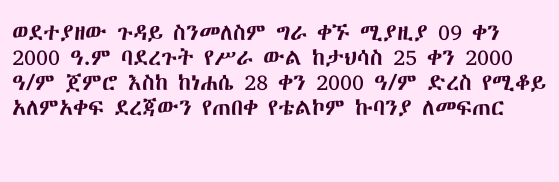ወደተያዘው ጉዳይ ስንመለስም ግራ ቀኙ ሚያዚያ 09 ቀን 2000 ዓ.ም ባደረጉት የሥራ ውል ከታህሳስ 25 ቀን 2000 ዓ/ም ጀምሮ እስከ ከነሐሴ 28 ቀን 2000 ዓ/ም ድረስ የሚቆይ አለምአቀፍ ደረጃውን የጠበቀ የቴልኮም ኩባንያ ለመፍጠር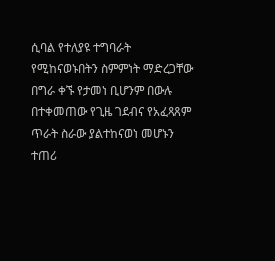ሲባል የተለያዩ ተግባራት የሚከናወኑበትን ስምምነት ማድረጋቸው በግራ ቀኙ የታመነ ቢሆንም በውሉ በተቀመጠው የጊዜ ገደብና የአፈጻጸም ጥራት ስራው ያልተከናወነ መሆኑን ተጠሪ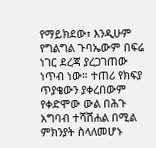የማይክደው፣ እንዲሁም የግልግል ጉባኤውም በፍሬ ነገር ደረጃ ያረጋገጠው ነጥብ ነው። ተጠሪ የክፍያ ጥያቄውን ያቀረበውም የቀድሞው ውል በሕጉ አግባብ ተሻሽሐል በሚል ምክንያት ስላለመሆኑ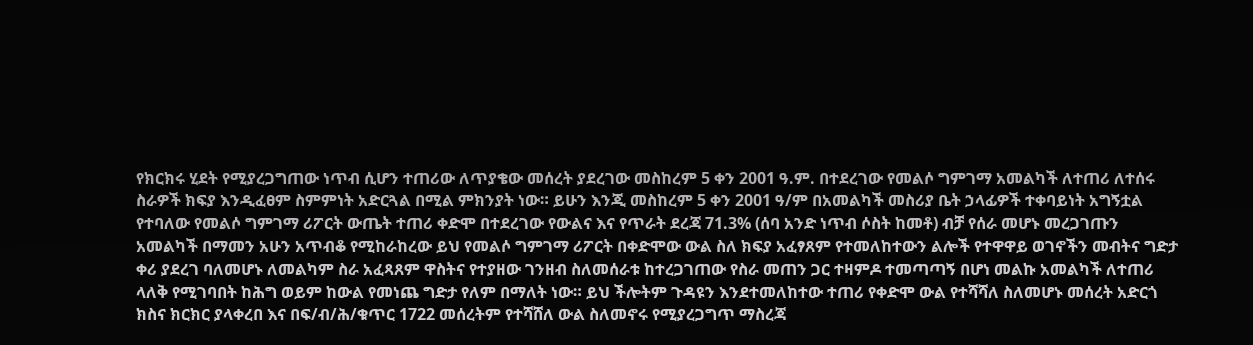የክርክሩ ሂደት የሚያረጋግጠው ነጥብ ሲሆን ተጠሪው ለጥያቄው መሰረት ያደረገው መስከረም 5 ቀን 2001 ዓ.ም. በተደረገው የመልሶ ግምገማ አመልካች ለተጠሪ ለተሰሩ ስራዎች ክፍያ እንዲፈፀም ስምምነት አድርጓል በሚል ምክንያት ነው። ይሁን እንጂ መስከረም 5 ቀን 2001 ዓ/ም በአመልካች መስሪያ ቤት ኃላፊዎች ተቀባይነት አግኝቷል የተባለው የመልሶ ግምገማ ሪፖርት ውጤት ተጠሪ ቀድሞ በተደረገው የውልና እና የጥራት ደረጃ 71.3% (ሰባ አንድ ነጥብ ሶስት ከመቶ) ብቻ የሰራ መሆኑ መረጋገጡን አመልካች በማመን አሁን አጥብቆ የሚከራከረው ይህ የመልሶ ግምገማ ሪፖርት በቀድሞው ውል ስለ ክፍያ አፈፃጸም የተመለከተውን ልሎች የተዋዋይ ወገኖችን መብትና ግድታ ቀሪ ያደረገ ባለመሆኑ ለመልካም ስራ አፈጻጸም ዋስትና የተያዘው ገንዘብ ስለመሰራቱ ከተረጋገጠው የስራ መጠን ጋር ተዛምዶ ተመጣጣኝ በሆነ መልኩ አመልካች ለተጠሪ ላለቅ የሚገባበት ከሕግ ወይም ከውል የመነጨ ግድታ የለም በማለት ነው። ይህ ችሎትም ጉዳዩን እንደተመለከተው ተጠሪ የቀድሞ ውል የተሻሻለ ስለመሆኑ መሰረት አድርጎ ክስና ክርክር ያላቀረበ እና በፍ/ብ/ሕ/ቁጥር 1722 መሰረትም የተሻሸለ ውል ስለመኖሩ የሚያረጋግጥ ማስረጃ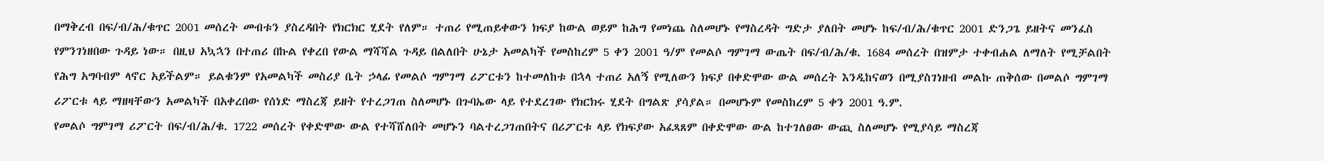በማቅረብ በፍ/ብ/ሕ/ቁጥር 2001 መሰረት መብቱን ያስረዳበት የክርክር ሂደት የለም። ተጠሪ የሚጠይቀውን ክፍያ ከውል ወይም ከሕግ የመነጨ ስለመሆኑ የማስረዳት ግድታ ያለበት መሆኑ ከፍ/ብ/ሕ/ቁጥር 2001 ድንጋጌ ይዘትና መንፈስ የምንገነዘበው ጉዳይ ነው። በዚህ አኳኋን በተጠሪ በኩል የቀረበ የውል ማሻሻል ጉዳይ በልለበት ሁኔታ አመልካች የመስከረም 5 ቀን 2001 ዓ/ም የመልሶ ግምገማ ውጤት በፍ/ብ/ሕ/ቁ. 1684 መሰረት በዝምታ ተቀብሐል ለማለት የሚቻልበት የሕግ አግባብም ላኖር አይችልም። ይልቁንም የአመልካች መስሪያ ቤት ኃላፊ የመልሶ ግምገማ ሪፖርቱን ከተመለከቱ በኋላ ተጠሪ አለኝ የሚለውን ክፍያ በቀድሞው ውል መሰረት እንዲከናወን በሚያስገነዘብ መልኩ ጠቅሰው በመልሶ ግምገማ ሪፖርቱ ላይ ማዘዛቸውን አመልካች በአቀረበው የሰነድ ማስረጃ ይዘት የተረጋገጠ ስለመሆኑ በጉባኤው ላይ የተደረገው የክርክሩ ሂደት በግልጽ ያሳያል። በመሆኑም የመስከረም 5 ቀን 2001 ዓ.ም.
የመልሶ ግምገማ ሪፖርት በፍ/ብ/ሕ/ቁ. 1722 መሰረት የቀድሞው ውል የተሻሸለበት መሆኑን ባልተረጋገጠበትና በሪፖርቱ ላይ የክፍያው አፈጻጸም በቀድሞው ውል ከተገለፀው ውጪ ስለመሆኑ የሚያሳይ ማስረጃ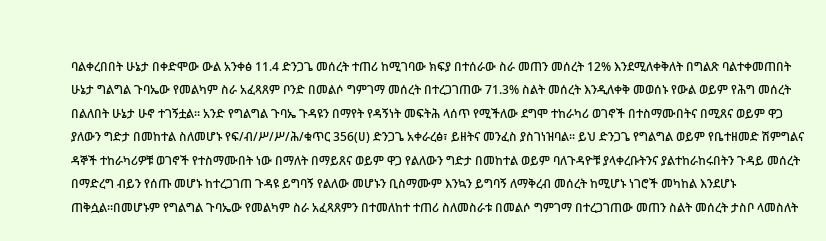ባልቀረበበት ሁኔታ በቀድሞው ውል አንቀፅ 11.4 ድንጋጌ መሰረት ተጠሪ ከሚገባው ክፍያ በተሰራው ስራ መጠን መሰረት 12% እንደሚለቀቅለት በግልጽ ባልተቀመጠበት ሁኔታ ግልግል ጉባኤው የመልካም ስራ አፈጻጸም ቦንድ በመልሶ ግምገማ መሰረት በተረጋገጠው 71.3% ስልት መሰረት እንዲለቀቅ መወሰኑ የውል ወይም የሕግ መሰረት በልለበት ሁኔታ ሁኖ ተገኝቷል። አንድ የግልግል ጉባኤ ጉዳዩን በማየት የዳኝነት መፍትሕ ላሰጥ የሚችለው ደግሞ ተከራካሪ ወገኖች በተስማሙበትና በሚጸና ወይም ዋጋ ያለውን ግድታ በመከተል ስለመሆኑ የፍ/ብ/ሥ/ሥ/ሕ/ቁጥር 356(ሀ) ድንጋጌ አቀራረፅ፣ ይዘትና መንፈስ ያስገነዝባል። ይህ ድንጋጌ የግልግል ወይም የቤተዘመድ ሽምግልና ዳኞች ተከራካሪዎቹ ወገኖች የተስማሙበት ነው በማለት በማይጸና ወይም ዋጋ የልለውን ግድታ በመከተል ወይም ባለጉዳዮቹ ያላቀረቡትንና ያልተከራከሩበትን ጉዳይ መሰረት በማድረግ ብይን የሰጡ መሆኑ ከተረጋገጠ ጉዳዩ ይግባኝ የልለው መሆኑን ቢስማሙም እንኳን ይግባኝ ለማቅረብ መሰረት ከሚሆኑ ነገሮች መካከል እንደሆኑ ጠቅሷል።በመሆኑም የግልግል ጉባኤው የመልካም ስራ አፈጻጸምን በተመለከተ ተጠሪ ስለመስራቱ በመልሶ ግምገማ በተረጋገጠው መጠን ስልት መሰረት ታስቦ ላመስለት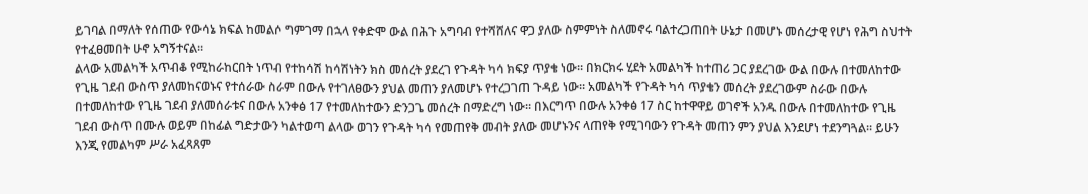ይገባል በማለት የሰጠው የውሳኔ ክፍል ከመልሶ ግምገማ በኋላ የቀድሞ ውል በሕጉ አግባብ የተሻሸለና ዋጋ ያለው ስምምነት ስለመኖሩ ባልተረጋጠበት ሁኔታ በመሆኑ መሰረታዊ የሆነ የሕግ ስህተት የተፈፀመበት ሁኖ አግኝተናል።
ልላው አመልካች አጥብቆ የሚከራከርበት ነጥብ የተከሳሽ ከሳሽነትን ክስ መሰረት ያደረገ የጉዳት ካሳ ክፍያ ጥያቄ ነው። በክርክሩ ሂደት አመልካች ከተጠሪ ጋር ያደረገው ውል በውሉ በተመለከተው የጊዜ ገደብ ውስጥ ያለመከናወኑና የተሰራው ስራም በውሉ የተገለፀውን ያህል መጠን ያለመሆኑ የተረጋገጠ ጉዳይ ነው። አመልካች የጉዳት ካሳ ጥያቄን መሰረት ያደረገውም ስራው በውሉ በተመለከተው የጊዜ ገደብ ያለመሰራቱና በውሉ አንቀፅ 17 የተመለከተውን ድንጋጌ መሰረት በማድረግ ነው። በእርግጥ በውሉ አንቀፅ 17 ስር ከተዋዋይ ወገኖች አንዱ በውሉ በተመለከተው የጊዜ ገደብ ውስጥ በሙሉ ወይም በከፊል ግድታውን ካልተወጣ ልላው ወገን የጉዳት ካሳ የመጠየቅ መብት ያለው መሆኑንና ላጠየቅ የሚገባውን የጉዳት መጠን ምን ያህል እንደሆነ ተደንግጓል። ይሁን እንጂ የመልካም ሥራ አፈጻጸም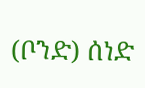(ቦንድ) ሰነድ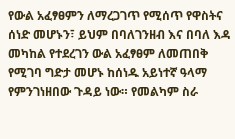የውል አፈፃፀምን ለማረጋገጥ የሚሰጥ የዋስትና ሰነድ መሆኑን፣ ይህም በባለገንዘብ እና በባለ እዳ መካከል የተደረገን ውል አፈፃፀም ለመጠበቅ የሚገባ ግድታ መሆኑ ከሰነዱ አይነተኛ ዓላማ የምንገነዘበው ጉዳይ ነው። የመልካም ስራ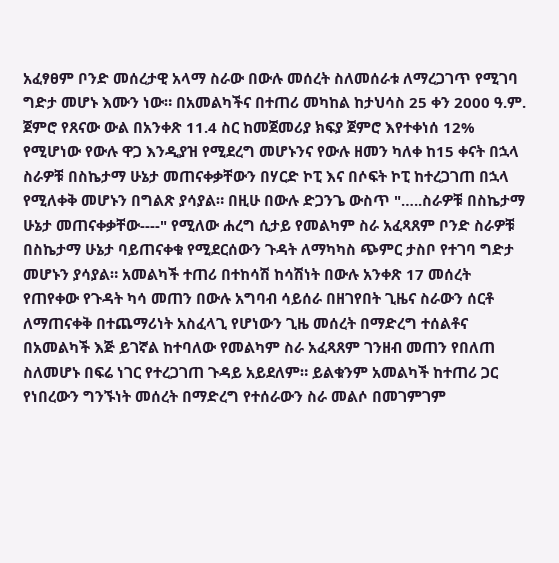አፈፃፀም ቦንድ መሰረታዊ አላማ ስራው በውሉ መሰረት ስለመሰራቱ ለማረጋገጥ የሚገባ ግድታ መሆኑ እሙን ነው። በአመልካችና በተጠሪ መካከል ከታህሳስ 25 ቀን 2000 ዓ.ም. ጀምሮ የጸናው ውል በአንቀጽ 11.4 ስር ከመጀመሪያ ክፍያ ጀምሮ እየተቀነሰ 12% የሚሆነው የውሉ ዋጋ እንዲያዝ የሚደረግ መሆኑንና የውሉ ዘመን ካለቀ ከ15 ቀናት በኋላ ስራዎቹ በስኬታማ ሁኔታ መጠናቀቃቸውን በሃርድ ኮፒ እና በሶፍት ኮፒ ከተረጋገጠ በኋላ የሚለቀቅ መሆኑን በግልጽ ያሳያል። በዚሁ በውሉ ድጋንጌ ውስጥ "…..ስራዎቹ በስኬታማ ሁኔታ መጠናቀቃቸው----" የሚለው ሐረግ ሲታይ የመልካም ስራ አፈጻጸም ቦንድ ስራዎቹ በስኬታማ ሁኔታ ባይጠናቀቁ የሚደርሰውን ጉዳት ለማካካስ ጭምር ታስቦ የተገባ ግድታ መሆኑን ያሳያል። አመልካች ተጠሪ በተከሳሽ ከሳሽነት በውሉ አንቀጽ 17 መሰረት የጠየቀው የጉዳት ካሳ መጠን በውሉ አግባብ ሳይሰራ በዘገየበት ጊዜና ስራውን ሰርቶ ለማጠናቀቅ በተጨማሪነት አስፈላጊ የሆነውን ጊዜ መሰረት በማድረግ ተሰልቶና በአመልካች እጅ ይገኛል ከተባለው የመልካም ስራ አፈጻጸም ገንዘብ መጠን የበለጠ ስለመሆኑ በፍሬ ነገር የተረጋገጠ ጉዳይ አይደለም። ይልቁንም አመልካች ከተጠሪ ጋር የነበረውን ግንኙነት መሰረት በማድረግ የተሰራውን ስራ መልሶ በመገምገም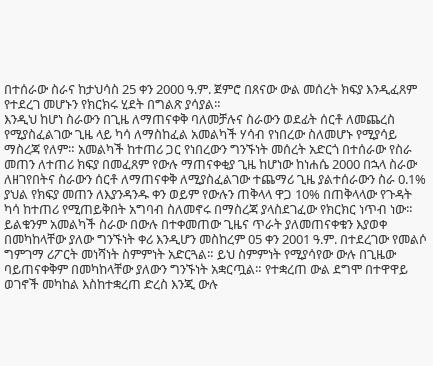በተሰራው ስራና ከታህሳስ 25 ቀን 2000 ዓ.ም. ጀምሮ በጸናው ውል መሰረት ክፍያ እንዲፈጸም የተደረገ መሆኑን የክርክሩ ሂደት በግልጽ ያሳያል።
እንዲህ ከሆነ ስራውን በጊዜ ለማጠናቀቅ ባለመቻሉና ስራውን ወደፊት ሰርቶ ለመጨረስ የሚያስፈልገው ጊዜ ላይ ካሳ ለማስከፈል አመልካች ሃሳብ የነበረው ስለመሆኑ የሚያሳይ ማስረጃ የለም። አመልካች ከተጠሪ ጋር የነበረውን ግንኙነት መሰረት አድርጎ በተሰራው የስራ መጠን ለተጠሪ ክፍያ በመፈጸም የውሉ ማጠናቀቂያ ጊዜ ከሆነው ከነሐሴ 2000 በኋላ ስራው ለዘገየበትና ስራውን ሰርቶ ለማጠናቀቅ ለሚያስፈልገው ተጨማሪ ጊዜ ያልተሰራውን ስራ 0.1% ያህል የክፍያ መጠን ለእያንዳንዱ ቀን ወይም የውሉን ጠቅላላ ዋጋ 10% በጠቅላላው የጉዳት ካሳ ከተጠሪ የሚጠይቅበት አግባብ ስለመኖሩ በማስረጃ ያላስደገፈው የክርክር ነጥብ ነው። ይልቁንም አመልካች ስራው በውሉ በተቀመጠው ጊዜና ጥራት ያለመጠናቀቁን እያወቀ በመካከላቸው ያለው ግንኙነት ቀሪ እንዲሆን መስከረም 05 ቀን 2001 ዓ.ም. በተደረገው የመልሶ ግምገማ ሪፖርት መነሻነት ስምምነት አድርጓል። ይህ ስምምነት የሚያሳየው ውሉ በጊዜው ባይጠናቀቅም በመካከላቸው ያለውን ግንኙነት አቋርጧል። የተቋረጠ ውል ደግሞ በተዋዋይ ወገኖች መካከል እስከተቋረጠ ድረስ እንጂ ውሉ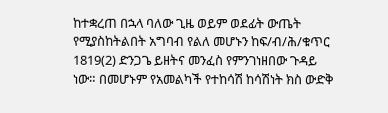ከተቋረጠ በኋላ ባለው ጊዜ ወይም ወደፊት ውጤት የሚያስከትልበት አግባብ የልለ መሆኑን ከፍ/ብ/ሕ/ቁጥር 1819(2) ድንጋጌ ይዘትና መንፈስ የምንገነዘበው ጉዳይ ነው። በመሆኑም የአመልካች የተከሳሽ ከሳሽነት ክስ ውድቅ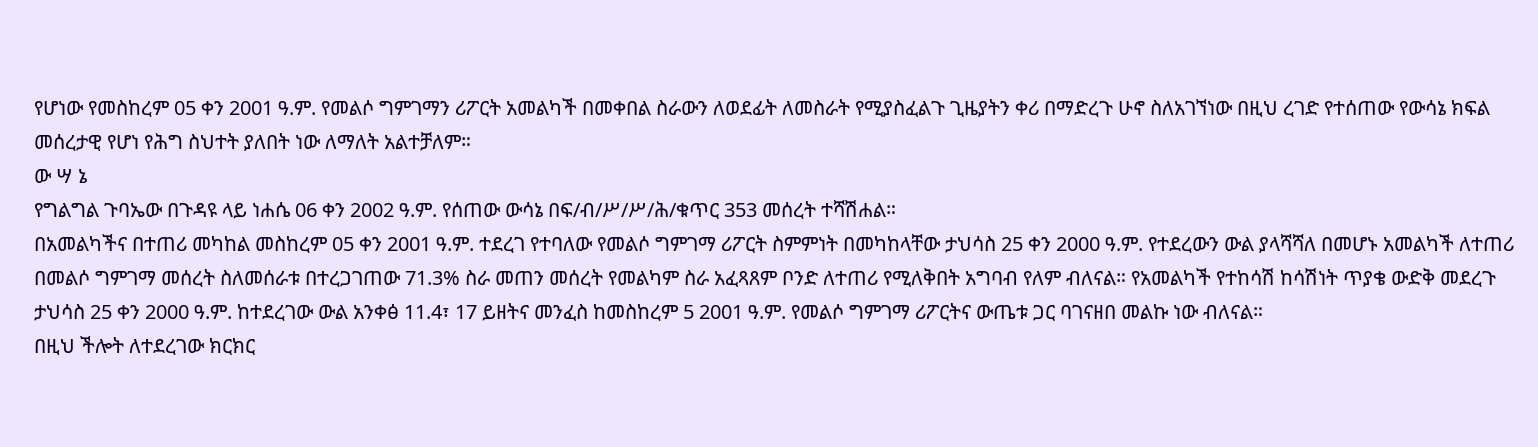የሆነው የመስከረም 05 ቀን 2001 ዓ.ም. የመልሶ ግምገማን ሪፖርት አመልካች በመቀበል ስራውን ለወደፊት ለመስራት የሚያስፈልጉ ጊዜያትን ቀሪ በማድረጉ ሁኖ ስለአገኘነው በዚህ ረገድ የተሰጠው የውሳኔ ክፍል መሰረታዊ የሆነ የሕግ ስህተት ያለበት ነው ለማለት አልተቻለም።
ው ሣ ኔ
የግልግል ጉባኤው በጉዳዩ ላይ ነሐሴ 06 ቀን 2002 ዓ.ም. የሰጠው ውሳኔ በፍ/ብ/ሥ/ሥ/ሕ/ቁጥር 353 መሰረት ተሻሽሐል።
በአመልካችና በተጠሪ መካከል መስከረም 05 ቀን 2001 ዓ.ም. ተደረገ የተባለው የመልሶ ግምገማ ሪፖርት ስምምነት በመካከላቸው ታህሳስ 25 ቀን 2000 ዓ.ም. የተደረውን ውል ያላሻሻለ በመሆኑ አመልካች ለተጠሪ በመልሶ ግምገማ መሰረት ስለመሰራቱ በተረጋገጠው 71.3% ስራ መጠን መሰረት የመልካም ስራ አፈጻጸም ቦንድ ለተጠሪ የሚለቅበት አግባብ የለም ብለናል። የአመልካች የተከሳሽ ከሳሽነት ጥያቄ ውድቅ መደረጉ ታህሳስ 25 ቀን 2000 ዓ.ም. ከተደረገው ውል አንቀፅ 11.4፣ 17 ይዘትና መንፈስ ከመስከረም 5 2001 ዓ.ም. የመልሶ ግምገማ ሪፖርትና ውጤቱ ጋር ባገናዘበ መልኩ ነው ብለናል።
በዚህ ችሎት ለተደረገው ክርክር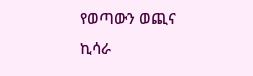የወጣውን ወጪና ኪሳራ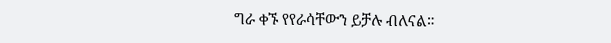ግራ ቀኙ የየራሳቸውን ይቻሉ ብለናል።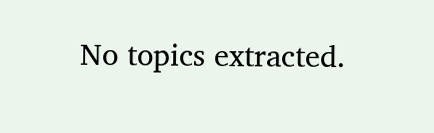No topics extracted.